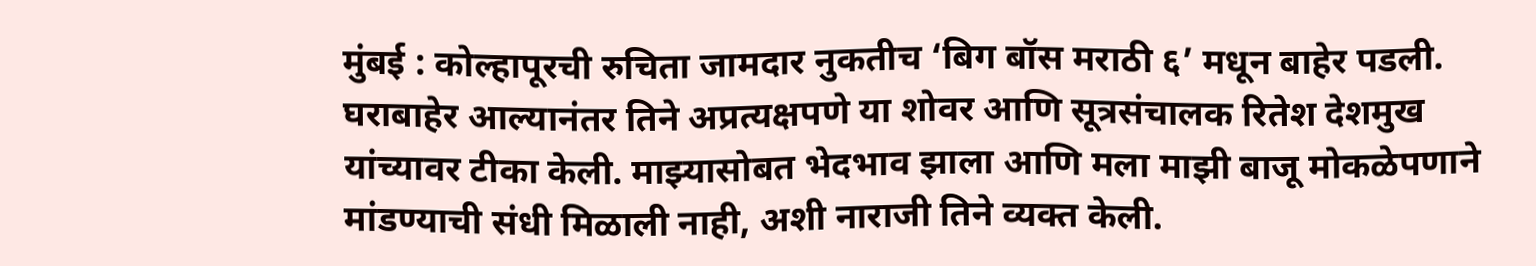मुंबई : कोल्हापूरची रुचिता जामदार नुकतीच ‘बिग बॉस मराठी ६’ मधून बाहेर पडली. घराबाहेर आल्यानंतर तिने अप्रत्यक्षपणे या शोवर आणि सूत्रसंचालक रितेश देशमुख यांच्यावर टीका केली. माझ्यासोबत भेदभाव झाला आणि मला माझी बाजू मोकळेपणाने मांडण्याची संधी मिळाली नाही, अशी नाराजी तिने व्यक्त केली.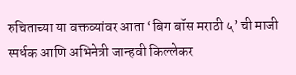रुचिताच्या या वक्तव्यांवर आता ‘बिग बॉस मराठी ५’ ची माजी स्पर्धक आणि अभिनेत्री जान्हवी किल्लेकर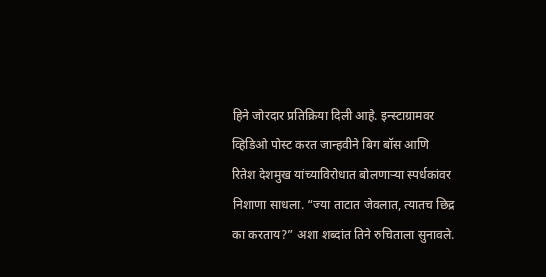हिने जोरदार प्रतिक्रिया दिली आहे. इन्स्टाग्रामवर व्हिडिओ पोस्ट करत जान्हवीने बिग बॉस आणि रितेश देशमुख यांच्याविरोधात बोलणाऱ्या स्पर्धकांवर निशाणा साधला. “ज्या ताटात जेवलात, त्यातच छिद्र का करताय?” अशा शब्दांत तिने रुचिताला सुनावले.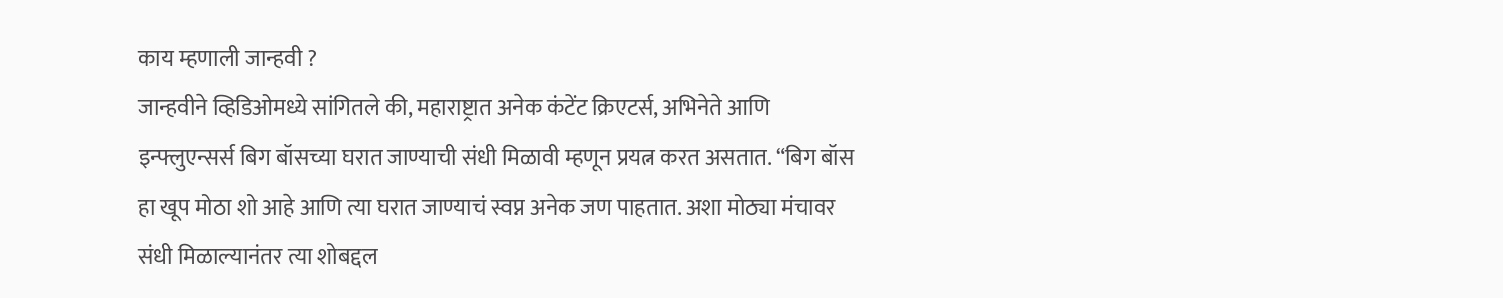काय म्हणाली जान्हवी ?
जान्हवीने व्हिडिओमध्ये सांगितले की, महाराष्ट्रात अनेक कंटेंट क्रिएटर्स, अभिनेते आणि इन्फ्लुएन्सर्स बिग बॉसच्या घरात जाण्याची संधी मिळावी म्हणून प्रयत्न करत असतात. “बिग बॉस हा खूप मोठा शो आहे आणि त्या घरात जाण्याचं स्वप्न अनेक जण पाहतात. अशा मोठ्या मंचावर संधी मिळाल्यानंतर त्या शोबद्दल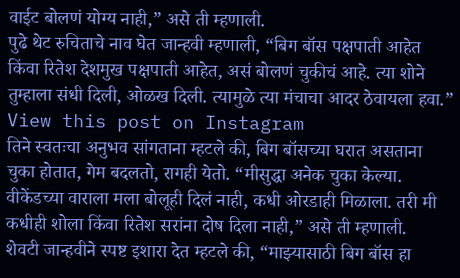वाईट बोलणं योग्य नाही,” असे ती म्हणाली.
पुढे थेट रुचिताचे नाव घेत जान्हवी म्हणाली, “बिग बॉस पक्षपाती आहेत किंवा रितेश देशमुख पक्षपाती आहेत, असं बोलणं चुकीचं आहे. त्या शोने तुम्हाला संधी दिली, ओळख दिली. त्यामुळे त्या मंचाचा आदर ठेवायला हवा.”
View this post on Instagram
तिने स्वतःचा अनुभव सांगताना म्हटले की, बिग बॉसच्या घरात असताना चुका होतात, गेम बदलतो, रागही येतो. “मीसुद्धा अनेक चुका केल्या. वीकेंडच्या वाराला मला बोलूही दिलं नाही, कधी ओरडाही मिळाला. तरी मी कधीही शोला किंवा रितेश सरांना दोष दिला नाही,” असे ती म्हणाली.
शेवटी जान्हवीने स्पष्ट इशारा देत म्हटले की, “माझ्यासाठी बिग बॉस हा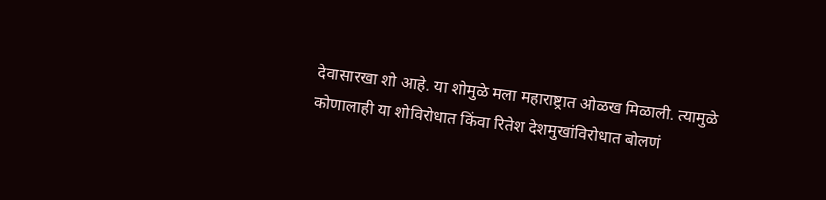देवासारखा शो आहे. या शोमुळे मला महाराष्ट्रात ओळख मिळाली. त्यामुळे कोणालाही या शोविरोधात किंवा रितेश देशमुखांविरोधात बोलणं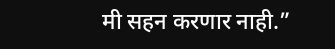मी सहन करणार नाही.”